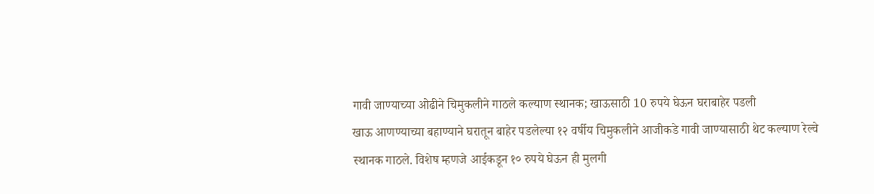गावी जाण्याच्या ओढीने चिमुकलीने गाठले कल्याण स्थानक; खाऊसाठी 10 रुपये घेऊन घराबाहेर पडली
खाऊ आणण्याच्या बहाण्याने घरातून बाहेर पडलेल्या १२ वर्षीय चिमुकलीने आजीकडे गावी जाण्यासाठी थेट कल्याण रेल्वे स्थानक गाठले. विशेष म्हणजे आईकडून १० रुपये घेऊन ही मुलगी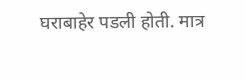घराबाहेर पडली होती. मात्र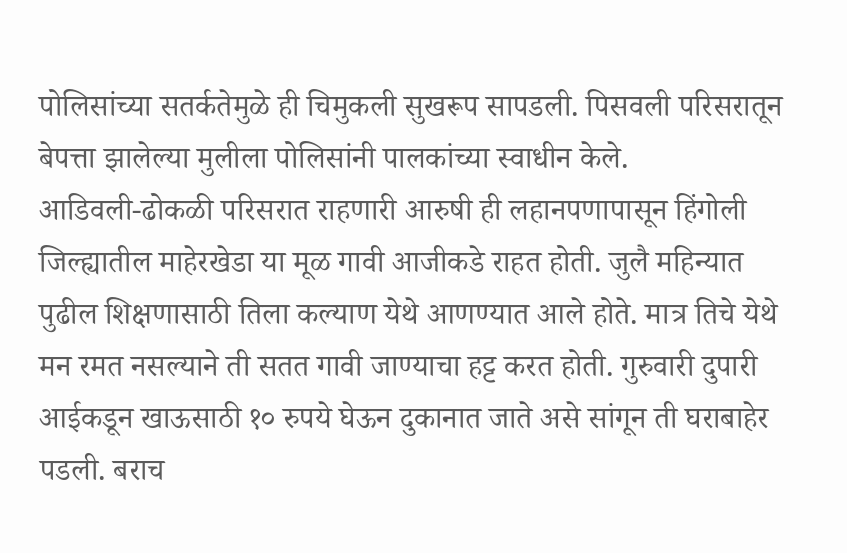पोलिसांच्या सतर्कतेमुळे ही चिमुकली सुखरूप सापडली. पिसवली परिसरातून बेपत्ता झालेल्या मुलीला पोलिसांनी पालकांच्या स्वाधीन केले.
आडिवली-ढोकळी परिसरात राहणारी आरुषी ही लहानपणापासून हिंगोली जिल्ह्यातील माहेरखेडा या मूळ गावी आजीकडे राहत होती. जुलै महिन्यात पुढील शिक्षणासाठी तिला कल्याण येथे आणण्यात आले होते. मात्र तिचे येथे मन रमत नसल्याने ती सतत गावी जाण्याचा हट्ट करत होती. गुरुवारी दुपारी आईकडून खाऊसाठी १० रुपये घेऊन दुकानात जाते असे सांगून ती घराबाहेर पडली. बराच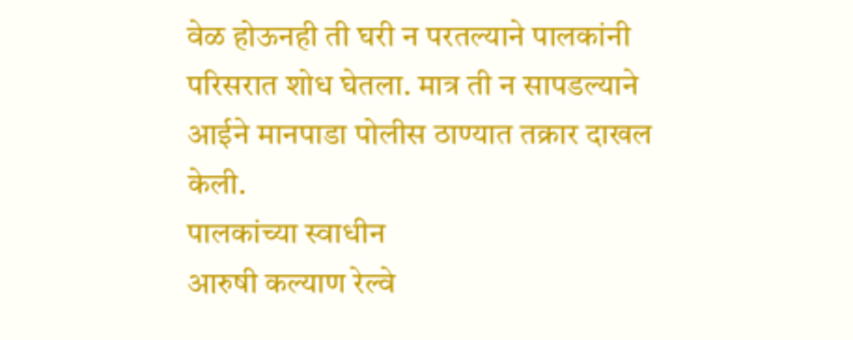वेळ होऊनही ती घरी न परतल्याने पालकांनी परिसरात शोध घेतला. मात्र ती न सापडल्याने आईने मानपाडा पोलीस ठाण्यात तक्रार दाखल केली.
पालकांच्या स्वाधीन
आरुषी कल्याण रेल्वे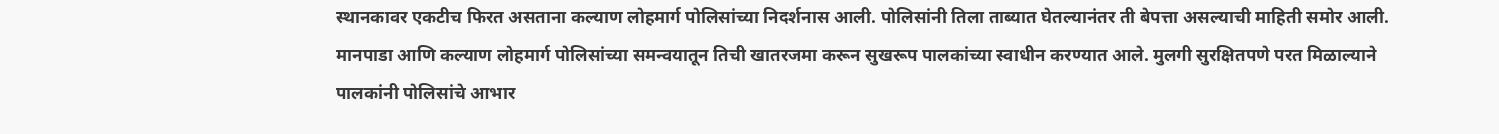स्थानकावर एकटीच फिरत असताना कल्याण लोहमार्ग पोलिसांच्या निदर्शनास आली. पोलिसांनी तिला ताब्यात घेतल्यानंतर ती बेपत्ता असल्याची माहिती समोर आली. मानपाडा आणि कल्याण लोहमार्ग पोलिसांच्या समन्वयातून तिची खातरजमा करून सुखरूप पालकांच्या स्वाधीन करण्यात आले. मुलगी सुरक्षितपणे परत मिळाल्याने पालकांनी पोलिसांचे आभार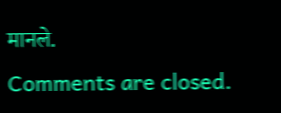मानले.
Comments are closed.